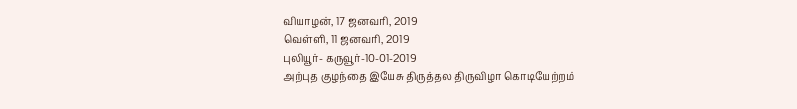வியாழன், 17 ஜனவரி, 2019
வெள்ளி, 11 ஜனவரி, 2019
புலியூர்- கருவூர்-10-01-2019
அற்புத குழந்தை இயேசு திருத்தல திருவிழா கொடியேற்றம்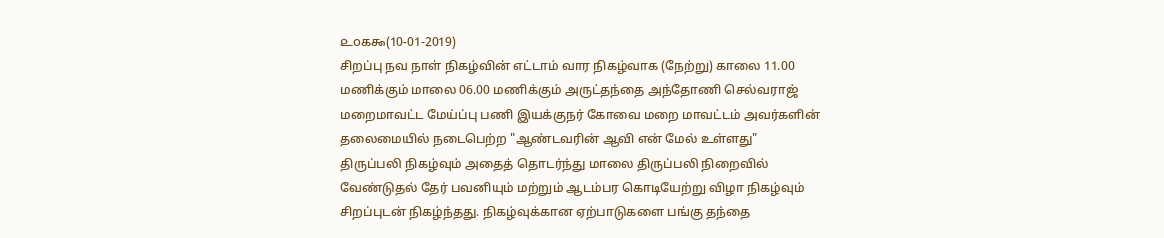௨௦௧௯(10-01-2019)
சிறப்பு நவ நாள் நிகழ்வின் எட்டாம் வார நிகழ்வாக (நேற்று) காலை 11.00 மணிக்கும் மாலை 06.00 மணிக்கும் அருட்தந்தை அந்தோணி செல்வராஜ் மறைமாவட்ட மேய்ப்பு பணி இயக்குநர் கோவை மறை மாவட்டம் அவர்களின் தலைமையில் நடைபெற்ற "ஆண்டவரின் ஆவி என் மேல் உள்ளது" திருப்பலி நிகழ்வும் அதைத் தொடர்ந்து மாலை திருப்பலி நிறைவில் வேண்டுதல் தேர் பவனியும் மற்றும் ஆடம்பர கொடியேற்று விழா நிகழ்வும் சிறப்புடன் நிகழ்ந்தது. நிகழ்வுக்கான ஏற்பாடுகளை பங்கு தந்தை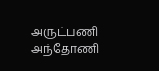அருட்பணி அந்தோணி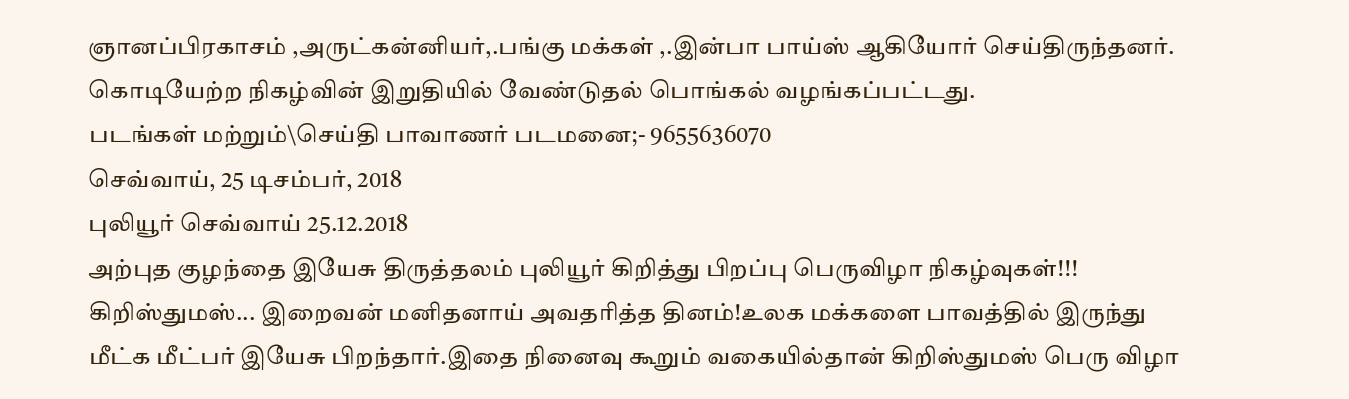ஞானப்பிரகாசம் ,அருட்கன்னியர்,.பங்கு மக்கள் ,.இன்பா பாய்ஸ் ஆகியோர் செய்திருந்தனர். கொடியேற்ற நிகழ்வின் இறுதியில் வேண்டுதல் பொங்கல் வழங்கப்பட்டது.
படங்கள் மற்றும்\செய்தி பாவாணர் படமனை;- 9655636070
செவ்வாய், 25 டிசம்பர், 2018
புலியூர் செவ்வாய் 25.12.2018
அற்புத குழந்தை இயேசு திருத்தலம் புலியூர் கிறித்து பிறப்பு பெருவிழா நிகழ்வுகள்!!!
கிறிஸ்துமஸ்... இறைவன் மனிதனாய் அவதரித்த தினம்!உலக மக்களை பாவத்தில் இருந்து மீட்க மீட்பர் இயேசு பிறந்தார்.இதை நினைவு கூறும் வகையில்தான் கிறிஸ்துமஸ் பெரு விழா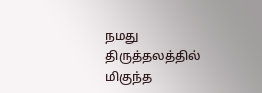நமது திருத்தலத்தில் மிகுந்த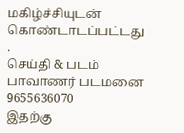மகிழ்ச்சியுடன் கொண்டாடப்பட்டது .
செய்தி & படம் பாவாணர் படமனை 9655636070
இதற்கு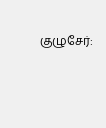குழுசேர்: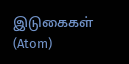இடுகைகள் (Atom)